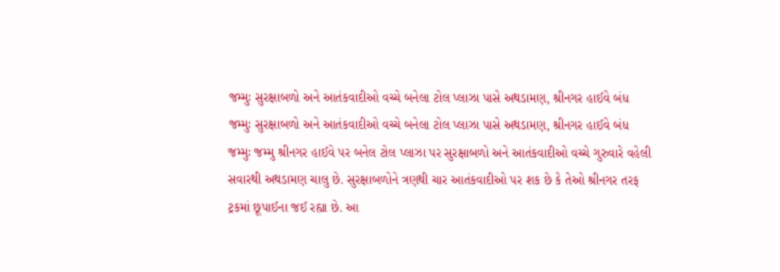જમ્મુઃ સુરક્ષાબળો અને આતંકવાદીઓ વચ્ચે બનેલા ટોલ પ્લાઝા પાસે અથડામણ, શ્રીનગર હાઈવે બંધ
જમ્મુઃ સુરક્ષાબળો અને આતંકવાદીઓ વચ્ચે બનેલા ટોલ પ્લાઝા પાસે અથડામણ, શ્રીનગર હાઈવે બંધ
જમ્મુઃ જમ્મુ શ્રીનગર હાઈવે પર બનેલ ટોલ પ્લાઝા પર સુરક્ષાબળો અને આતંકવાદીઓ વચ્ચે ગુરુવારે વહેલી સવારથી અથડામણ ચાલુ છે. સુરક્ષાબળોને ત્રણથી ચાર આતંકવાદીઓ પર શક છે કે તેઓ શ્રીનગર તરફ ટ્રકમાં છૂપાઈના જઈ રહ્યા છે. આ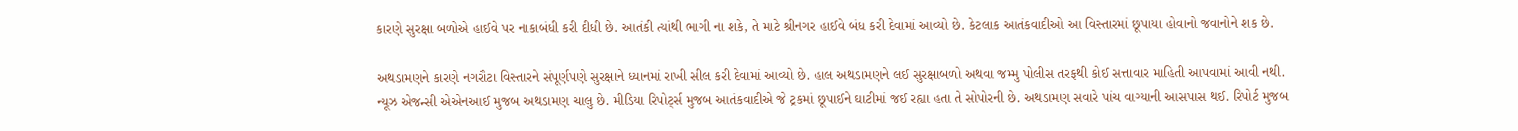કારણે સુરક્ષા બળોએ હાઈવે પર નાકાબંધી કરી દીધી છે. આતંકી ત્યાંથી ભાગી ના શકે, તે માટે શ્રીનગર હાઈવે બંધ કરી દેવામાં આવ્યો છે. કેટલાક આતંકવાદીઓ આ વિસ્તારમાં છૂપાયા હોવાનો જવાનોને શક છે.

અથડામણને કારણે નગરૌટા વિસ્તારને સંપૂર્ણપણે સુરક્ષાને ધ્યાનમાં રાખી સીલ કરી દેવામાં આવ્યો છે. હાલ અથડામણને લઈ સુરક્ષાબળો અથવા જમ્મુ પોલીસ તરફથી કોઈ સત્તાવાર માહિતી આપવામાં આવી નથી.
ન્યૂઝ એજન્સી એએનઆઈ મુજબ અથડામણ ચાલુ છે. મીડિયા રિપોર્ટ્સ મુજબ આતંકવાદીએ જે ટ્રકમાં છૂપાઈને ઘાટીમાં જઈ રહ્યા હતા તે સોપોરની છે. અથડામણ સવારે પાંચ વાગ્યાની આસપાસ થઈ. રિપોર્ટ મુજબ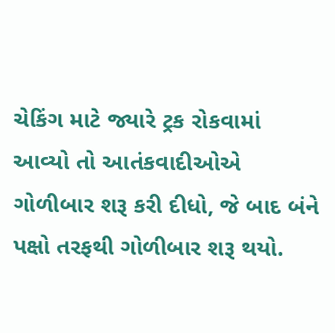ચેકિંગ માટે જ્યારે ટ્રક રોકવામાં આવ્યો તો આતંકવાદીઓએ ગોળીબાર શરૂ કરી દીધો, જે બાદ બંને પક્ષો તરફથી ગોળીબાર શરૂ થયો.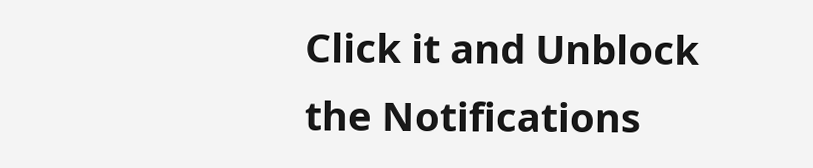Click it and Unblock the Notifications